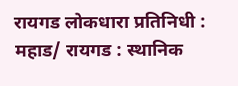रायगड लोकधारा प्रतिनिधी : महाड/ रायगड : स्थानिक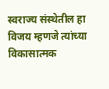स्वराज्य संस्थेतील हा विजय म्हणजे त्यांच्या विकासात्मक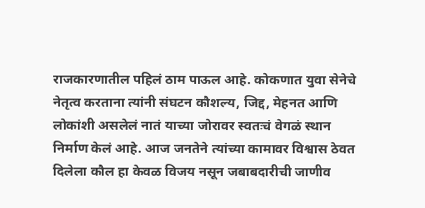राजकारणातील पहिलं ठाम पाऊल आहे. कोकणात युवा सेनेचे नेतृत्व करताना त्यांनी संघटन कौशल्य, जिद्द, मेहनत आणि लोकांशी असलेलं नातं याच्या जोरावर स्वतःचं वेगळं स्थान निर्माण केलं आहे. आज जनतेने त्यांच्या कामावर विश्वास ठेवत दिलेला कौल हा केवळ विजय नसून जबाबदारीची जाणीव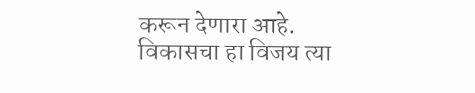करून देणारा आहे.
विकासचा हा विजय त्या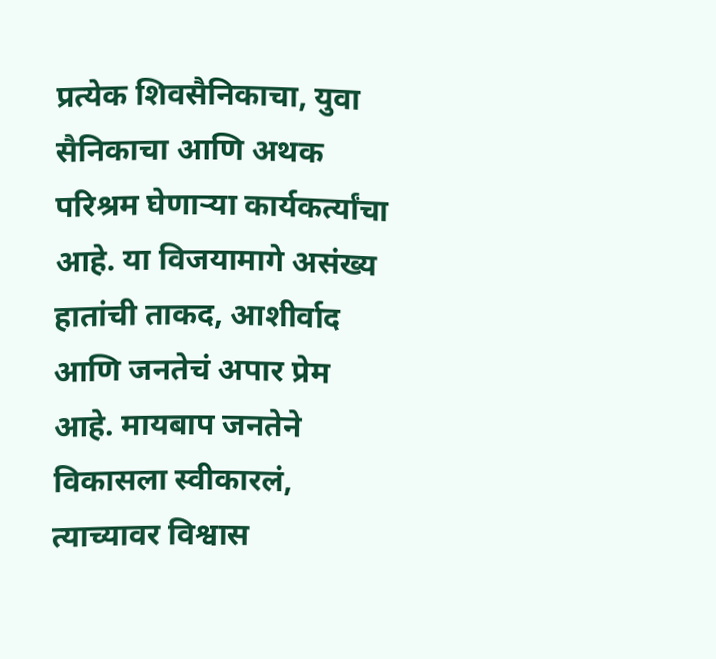प्रत्येक शिवसैनिकाचा, युवा सैनिकाचा आणि अथक परिश्रम घेणाऱ्या कार्यकर्त्यांचा आहे. या विजयामागे असंख्य हातांची ताकद, आशीर्वाद आणि जनतेचं अपार प्रेम आहे. मायबाप जनतेने विकासला स्वीकारलं, त्याच्यावर विश्वास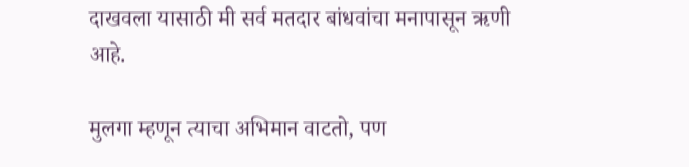दाखवला यासाठी मी सर्व मतदार बांधवांचा मनापासून ऋणी आहे.

मुलगा म्हणून त्याचा अभिमान वाटतो, पण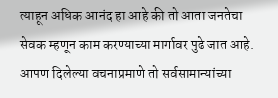त्याहून अधिक आनंद हा आहे की तो आता जनतेचा सेवक म्हणून काम करण्याच्या मार्गावर पुढे जात आहे. आपण दिलेल्या वचनाप्रमाणे तो सर्वसामान्यांच्या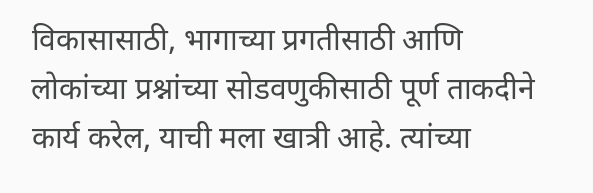विकासासाठी, भागाच्या प्रगतीसाठी आणि लोकांच्या प्रश्नांच्या सोडवणुकीसाठी पूर्ण ताकदीने कार्य करेल, याची मला खात्री आहे. त्यांच्या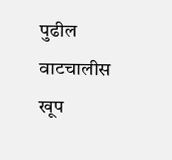पुढील वाटचालीस खूप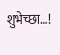शुभेच्छा…!